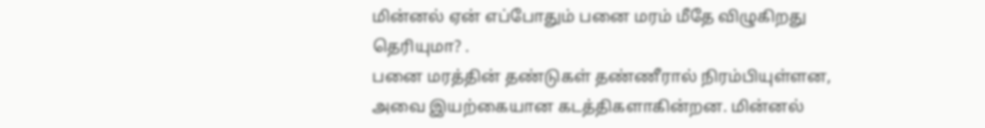மின்னல் ஏன் எப்போதும் பனை மரம் மீதே விழுகிறது தெரியுமா? .
பனை மரத்தின் தண்டுகள் தண்ணீரால் நிரம்பியுள்ளன, அவை இயற்கையான கடத்திகளாகின்றன. மின்னல்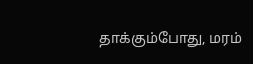தாக்கும்போது, மரம்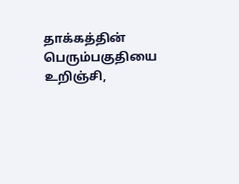தாக்கத்தின் பெரும்பகுதியை உறிஞ்சி,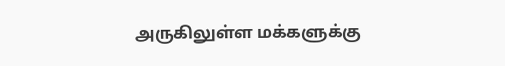அருகிலுள்ள மக்களுக்கு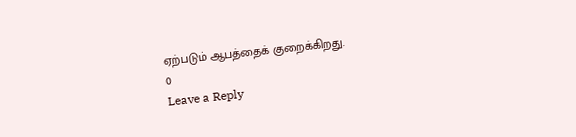ஏற்படும் ஆபத்தைக் குறைக்கிறது.
0
Leave a Reply